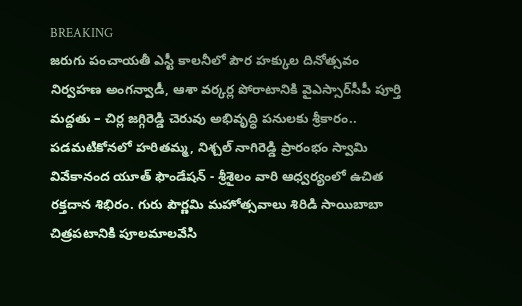BREAKING
జరుగు పంచాయతీ ఎస్టీ కాలనీలో పౌర హక్కుల దినోత్సవం నిర్వహణ అంగన్వాడీ, ఆశా వర్కర్ల పోరాటానికి వైఎస్సార్‌సీపీ పూర్తి మద్దతు – చిర్ల జగ్గిరెడ్డి చెరువు అభివృద్ధి పనులకు శ్రీకారం.. పడమటికోనలో హరితమ్మ, నిశ్చల్ నాగిరెడ్డి ప్రారంభం స్వామి వివేకానంద యూత్ ఫౌండేషన్ - శ్రీశైలం వారి ఆధ్వర్యంలో ఉచిత రక్తదాన శిభిరం. గురు పౌర్ణమి మహోత్సవాలు శిరిడి సాయిబాబా చిత్రపటానికి పూలమాలవేసి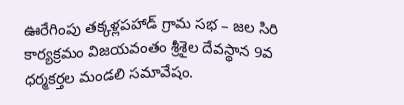ఊరేగింపు తక్కళ్లపహాడ్ గ్రామ సభ – జల సిరి కార్యక్రమం విజయవంతం శ్రీశైల దేవస్థాన 9వ ధర్మకర్తల మండలి సమావేషం.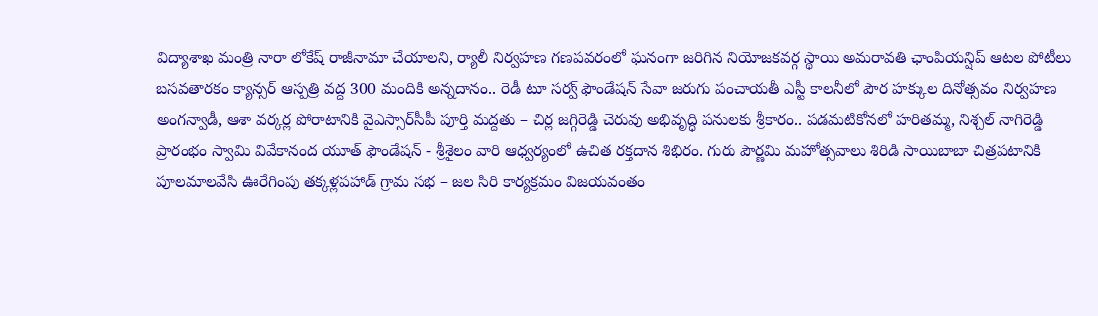విద్యాశాఖ మంత్రి నారా లోకేష్ రాజీనామా చేయాలని, ర్యాలీ నిర్వహణ గణపవరంలో ఘనంగా జరిగిన నియోజకవర్గ స్థాయి అమరావతి ఛాంపియన్షిప్ ఆటల పోటీలు బసవతారకం క్యాన్సర్ ఆస్పత్రి వద్ద 300 మందికి అన్నదానం.. రెడీ టూ సర్వ్ ఫౌండేషన్ సేవా జరుగు పంచాయతీ ఎస్టీ కాలనీలో పౌర హక్కుల దినోత్సవం నిర్వహణ అంగన్వాడీ, ఆశా వర్కర్ల పోరాటానికి వైఎస్సార్‌సీపీ పూర్తి మద్దతు – చిర్ల జగ్గిరెడ్డి చెరువు అభివృద్ధి పనులకు శ్రీకారం.. పడమటికోనలో హరితమ్మ, నిశ్చల్ నాగిరెడ్డి ప్రారంభం స్వామి వివేకానంద యూత్ ఫౌండేషన్ - శ్రీశైలం వారి ఆధ్వర్యంలో ఉచిత రక్తదాన శిభిరం. గురు పౌర్ణమి మహోత్సవాలు శిరిడి సాయిబాబా చిత్రపటానికి పూలమాలవేసి ఊరేగింపు తక్కళ్లపహాడ్ గ్రామ సభ – జల సిరి కార్యక్రమం విజయవంతం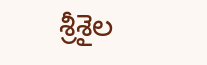శ్రీశైల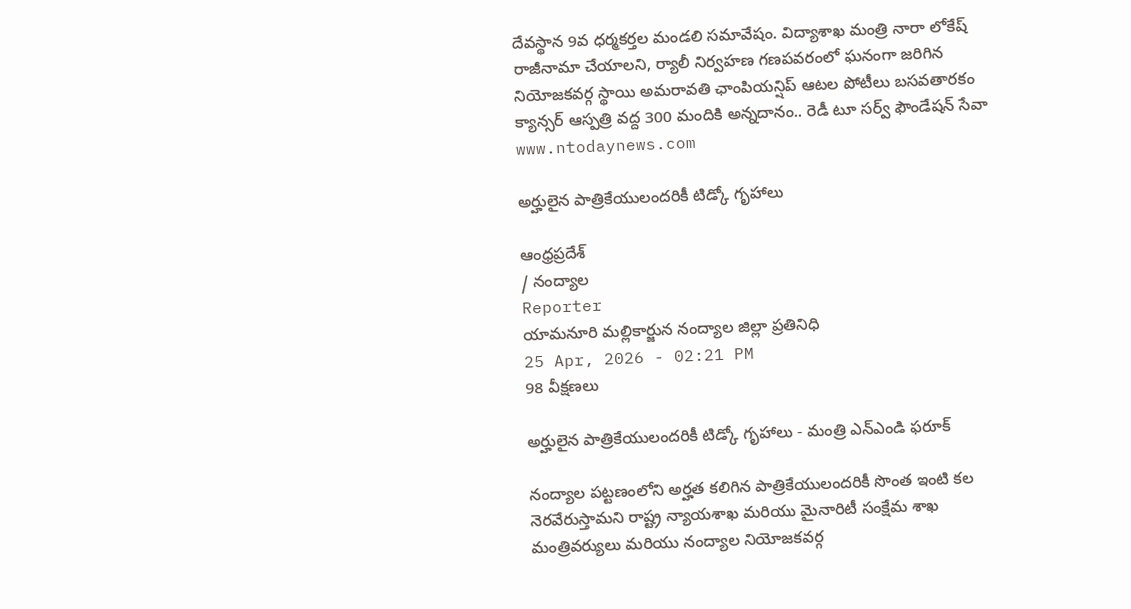దేవస్థాన 9వ ధర్మకర్తల మండలి సమావేషం. విద్యాశాఖ మంత్రి నారా లోకేష్ రాజీనామా చేయాలని, ర్యాలీ నిర్వహణ గణపవరంలో ఘనంగా జరిగిన నియోజకవర్గ స్థాయి అమరావతి ఛాంపియన్షిప్ ఆటల పోటీలు బసవతారకం క్యాన్సర్ ఆస్పత్రి వద్ద 300 మందికి అన్నదానం.. రెడీ టూ సర్వ్ ఫౌండేషన్ సేవా
www.ntodaynews.com

అర్హులైన పాత్రికేయులందరికీ టిడ్కో గృహాలు

ఆంధ్రప్రదేశ్
/ నంద్యాల
Reporter
యామనూరి మల్లికార్జున నంద్యాల జిల్లా ప్రతినిధి
25 Apr, 2026 - 02:21 PM
98 వీక్షణలు

అర్హులైన పాత్రికేయులందరికీ టిడ్కో గృహాలు - మంత్రి ఎన్ఎండి ఫరూక్

నంద్యాల పట్టణంలోని అర్హత కలిగిన పాత్రికేయులందరికీ సొంత ఇంటి కల నెరవేరుస్తామని రాష్ట్ర న్యాయశాఖ మరియు మైనారిటీ సంక్షేమ శాఖ మంత్రివర్యులు మరియు నంద్యాల నియోజకవర్గ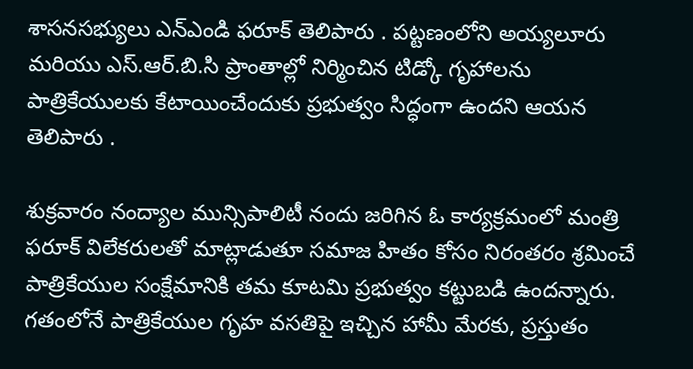శాసనసభ్యులు ఎన్ఎండి ఫరూక్ తెలిపారు . పట్టణంలోని అయ్యలూరు మరియు ఎస్.ఆర్.బి.సి ప్రాంతాల్లో నిర్మించిన టిడ్కో గృహాలను పాత్రికేయులకు కేటాయించేందుకు ప్రభుత్వం సిద్ధంగా ఉందని ఆయన తెలిపారు .

శుక్రవారం నంద్యాల మున్సిపాలిటీ నందు జరిగిన ఓ కార్యక్రమంలో మంత్రి ఫరూక్ విలేకరులతో మాట్లాడుతూ సమాజ హితం కోసం నిరంతరం శ్రమించే పాత్రికేయుల సంక్షేమానికి తమ కూటమి ప్రభుత్వం కట్టుబడి ఉందన్నారు. గతంలోనే పాత్రికేయుల గృహ వసతిపై ఇచ్చిన హామీ మేరకు, ప్రస్తుతం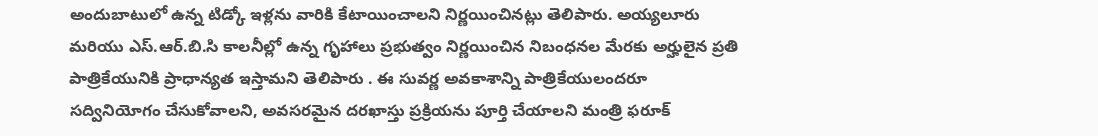అందుబాటులో ఉన్న టిడ్కో ఇళ్లను వారికి కేటాయించాలని నిర్ణయించినట్లు తెలిపారు. అయ్యలూరు మరియు ఎస్.ఆర్.బి.సి కాలనీల్లో ఉన్న గృహాలు ప్రభుత్వం నిర్ణయించిన నిబంధనల మేరకు అర్హులైన ప్రతి పాత్రికేయునికి ప్రాధాన్యత ఇస్తామని తెలిపారు . ఈ సువర్ణ అవకాశాన్ని పాత్రికేయులందరూ సద్వినియోగం చేసుకోవాలని, అవసరమైన దరఖాస్తు ప్రక్రియను పూర్తి చేయాలని మంత్రి ఫరూక్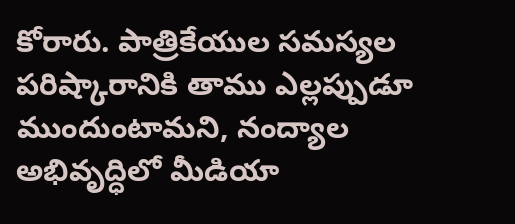కోరారు. పాత్రికేయుల సమస్యల పరిష్కారానికి తాము ఎల్లప్పుడూ ముందుంటామని, నంద్యాల అభివృద్ధిలో మీడియా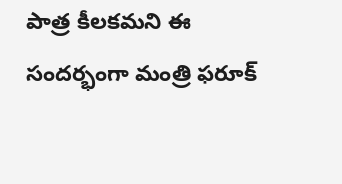పాత్ర కీలకమని ఈ సందర్భంగా మంత్రి ఫరూక్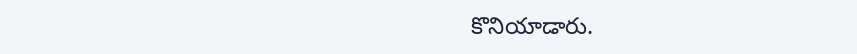కొనియాడారు.